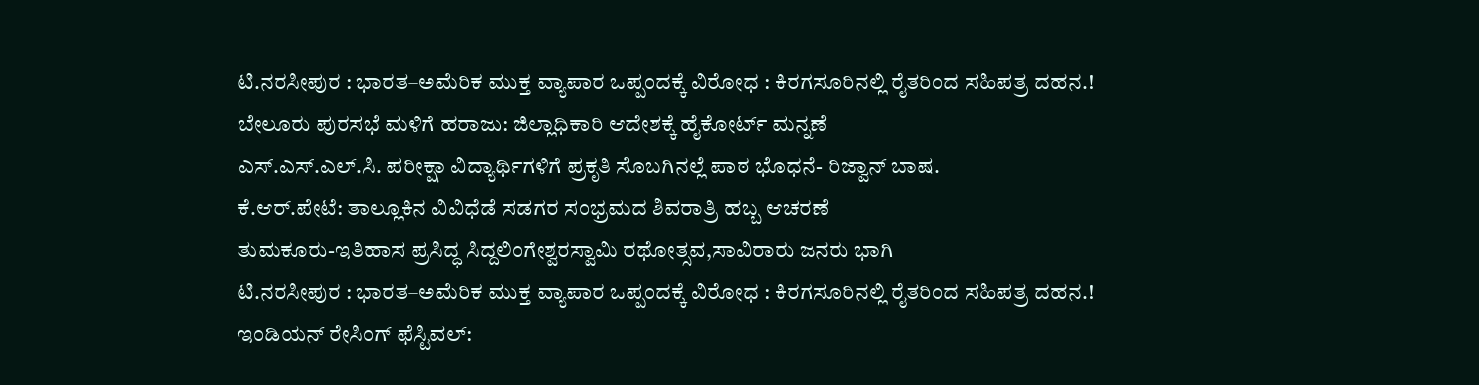ಟಿ.ನರಸೀಪುರ : ಭಾರತ–ಅಮೆರಿಕ ಮುಕ್ತ ವ್ಯಾಪಾರ ಒಪ್ಪಂದಕ್ಕೆ ವಿರೋಧ : ಕಿರಗಸೂರಿನಲ್ಲಿ ರೈತರಿಂದ ಸಹಿಪತ್ರ ದಹನ.!
ಬೇಲೂರು ಪುರಸಭೆ ಮಳಿಗೆ ಹರಾಜು: ಜಿಲ್ಲಾಧಿಕಾರಿ ಆದೇಶಕ್ಕೆ ಹೈಕೋರ್ಟ್ ಮನ್ನಣೆ
ಎಸ್.ಎಸ್.ಎಲ್.ಸಿ. ಪರೀಕ್ಷಾ ವಿದ್ಯಾರ್ಥಿಗಳಿಗೆ ಪ್ರಕೃತಿ ಸೊಬಗಿನಲ್ಲೆ ಪಾಠ ಭೊಧನೆ- ರಿಜ್ವಾನ್ ಬಾಷ.
ಕೆ.ಆರ್.ಪೇಟೆ: ತಾಲ್ಲೂಕಿನ ವಿವಿಧೆಡೆ ಸಡಗರ ಸಂಭ್ರಮದ ಶಿವರಾತ್ರಿ ಹಬ್ಬ ಆಚರಣೆ
ತುಮಕೂರು-ಇತಿಹಾಸ ಪ್ರಸಿದ್ಧ ಸಿದ್ದಲಿಂಗೇಶ್ವರಸ್ವಾಮಿ ರಥೋತ್ಸವ,ಸಾವಿರಾರು ಜನರು ಭಾಗಿ
ಟಿ.ನರಸೀಪುರ : ಭಾರತ–ಅಮೆರಿಕ ಮುಕ್ತ ವ್ಯಾಪಾರ ಒಪ್ಪಂದಕ್ಕೆ ವಿರೋಧ : ಕಿರಗಸೂರಿನಲ್ಲಿ ರೈತರಿಂದ ಸಹಿಪತ್ರ ದಹನ.!
ಇಂಡಿಯನ್ ರೇಸಿಂಗ್ ಫೆಸ್ಟಿವಲ್: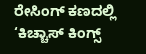ರೇಸಿಂಗ್ ಕಣದಲ್ಲಿ ‘ಕಿಚ್ಚಾಸ್ ಕಿಂಗ್ಸ್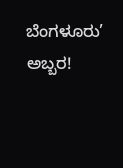ಬೆಂಗಳೂರು’ ಅಬ್ಬರ!